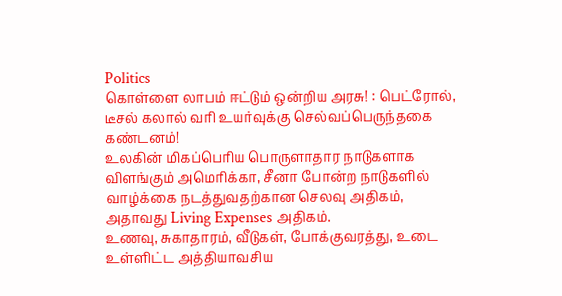Politics
கொள்ளை லாபம் ஈட்டும் ஒன்றிய அரசு! : பெட்ரோல், டீசல் கலால் வரி உயர்வுக்கு செல்வப்பெருந்தகை கண்டனம்!
உலகின் மிகப்பெரிய பொருளாதார நாடுகளாக விளங்கும் அமெரிக்கா, சீனா போன்ற நாடுகளில் வாழ்க்கை நடத்துவதற்கான செலவு அதிகம், அதாவது Living Expenses அதிகம்.
உணவு, சுகாதாரம், வீடுகள், போக்குவரத்து, உடை உள்ளிட்ட அத்தியாவசிய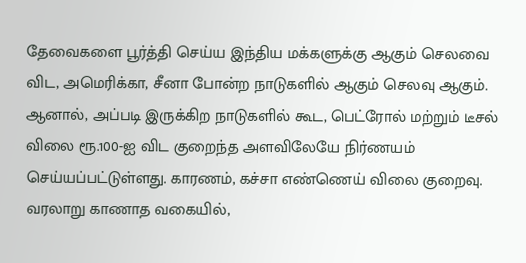தேவைகளை பூர்த்தி செய்ய இந்திய மக்களுக்கு ஆகும் செலவை விட, அமெரிக்கா, சீனா போன்ற நாடுகளில் ஆகும் செலவு ஆகும்.
ஆனால், அப்படி இருக்கிற நாடுகளில் கூட, பெட்ரோல் மற்றும் டீசல் விலை ரூ.100-ஐ விட குறைந்த அளவிலேயே நிர்ணயம் செய்யப்பட்டுள்ளது. காரணம், கச்சா எண்ணெய் விலை குறைவு.
வரலாறு காணாத வகையில்,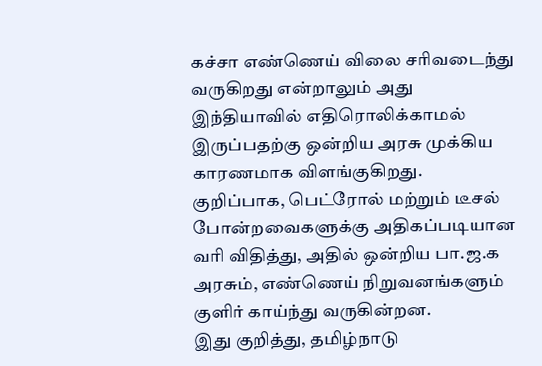கச்சா எண்ணெய் விலை சரிவடைந்து வருகிறது என்றாலும் அது இந்தியாவில் எதிரொலிக்காமல் இருப்பதற்கு ஒன்றிய அரசு முக்கிய காரணமாக விளங்குகிறது. குறிப்பாக, பெட்ரோல் மற்றும் டீசல் போன்றவைகளுக்கு அதிகப்படியான வரி விதித்து, அதில் ஒன்றிய பா.ஜ.க அரசும், எண்ணெய் நிறுவனங்களும் குளிர் காய்ந்து வருகின்றன.
இது குறித்து, தமிழ்நாடு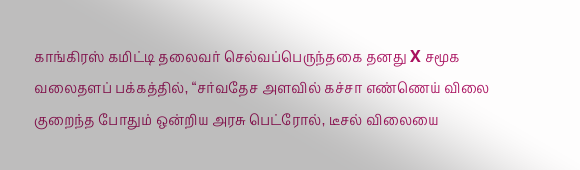காங்கிரஸ் கமிட்டி தலைவர் செல்வப்பெருந்தகை தனது X சமூக வலைதளப் பக்கத்தில், “சர்வதேச அளவில் கச்சா எண்ணெய் விலை குறைந்த போதும் ஒன்றிய அரசு பெட்ரோல், டீசல் விலையை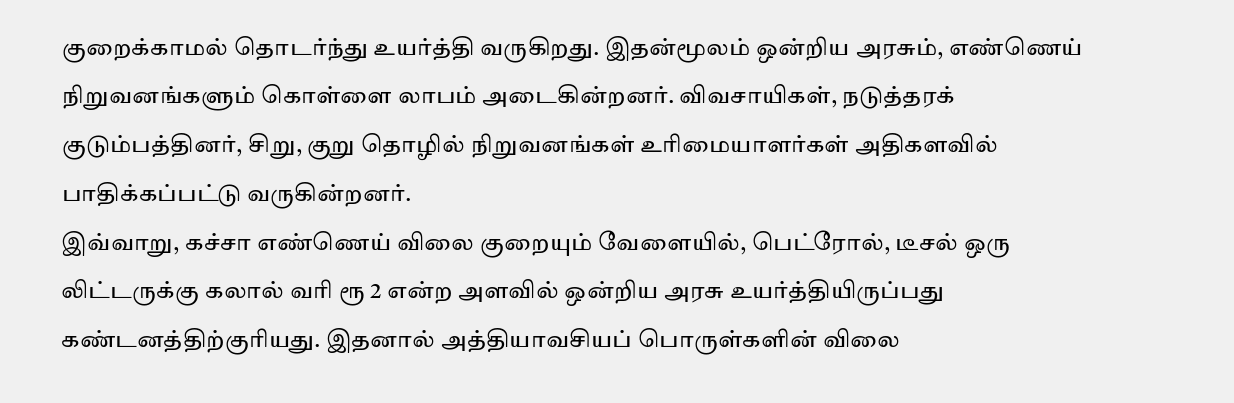குறைக்காமல் தொடர்ந்து உயர்த்தி வருகிறது. இதன்மூலம் ஒன்றிய அரசும், எண்ணெய் நிறுவனங்களும் கொள்ளை லாபம் அடைகின்றனர். விவசாயிகள், நடுத்தரக் குடும்பத்தினர், சிறு, குறு தொழில் நிறுவனங்கள் உரிமையாளர்கள் அதிகளவில் பாதிக்கப்பட்டு வருகின்றனர்.
இவ்வாறு, கச்சா எண்ணெய் விலை குறையும் வேளையில், பெட்ரோல், டீசல் ஒரு லிட்டருக்கு கலால் வரி ரூ 2 என்ற அளவில் ஒன்றிய அரசு உயர்த்தியிருப்பது கண்டனத்திற்குரியது. இதனால் அத்தியாவசியப் பொருள்களின் விலை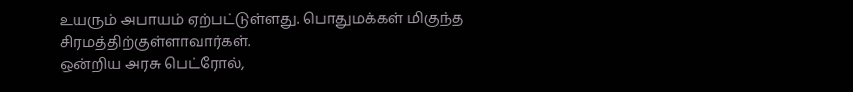உயரும் அபாயம் ஏற்பட்டுள்ளது. பொதுமக்கள் மிகுந்த சிரமத்திற்குள்ளாவார்கள்.
ஒன்றிய அரசு பெட்ரோல்,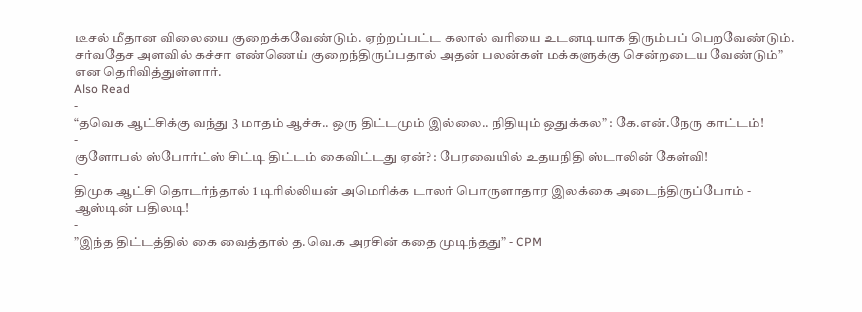டீசல் மீதான விலையை குறைக்கவேண்டும். ஏற்றப்பட்ட கலால் வரியை உடனடியாக திரும்பப் பெறவேண்டும். சர்வதேச அளவில் கச்சா எண்ணெய் குறைந்திருப்பதால் அதன் பலன்கள் மக்களுக்கு சென்றடைய வேண்டும்” என தெரிவித்துள்ளார்.
Also Read
-
“தவெக ஆட்சிக்கு வந்து 3 மாதம் ஆச்சு.. ஒரு திட்டமும் இல்லை.. நிதியும் ஒதுக்கல” : கே.என்.நேரு காட்டம்!
-
குளோபல் ஸ்போர்ட்ஸ் சிட்டி திட்டம் கைவிட்டது ஏன்? : பேரவையில் உதயநிதி ஸ்டாலின் கேள்வி!
-
திமுக ஆட்சி தொடர்ந்தால் 1 டிரில்லியன் அமெரிக்க டாலர் பொருளாதார இலக்கை அடைந்திருப்போம் - ஆஸ்டின் பதிலடி!
-
”இந்த திட்டத்தில் கை வைத்தால் த.வெ.க அரசின் கதை முடிந்தது” - CPM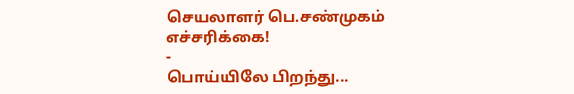செயலாளர் பெ.சண்முகம் எச்சரிக்கை!
-
பொய்யிலே பிறந்து...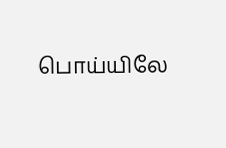பொய்யிலே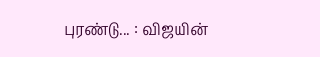புரண்டு... : விஜயின்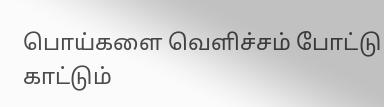பொய்களை வெளிச்சம் போட்டு காட்டும்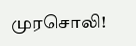முரசொலி!